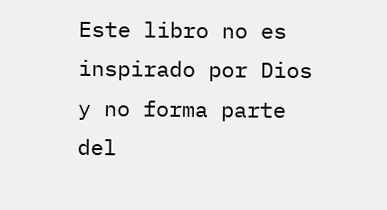Este libro no es inspirado por Dios y no forma parte del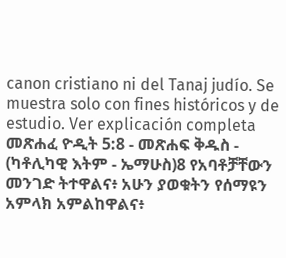canon cristiano ni del Tanaj judío. Se muestra solo con fines históricos y de estudio. Ver explicación completa መጽሐፈ ዮዲት 5:8 - መጽሐፍ ቅዱስ - (ካቶሊካዊ እትም - ኤማሁስ)8 የአባቶቻቸውን መንገድ ትተዋልና፥ አሁን ያወቁትን የሰማዩን አምላክ አምልከዋልና፥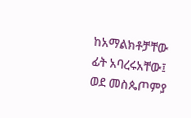ከአማልክቶቻቸው ፊት አባረሩአቸው፤ ወደ መስጴጦምያ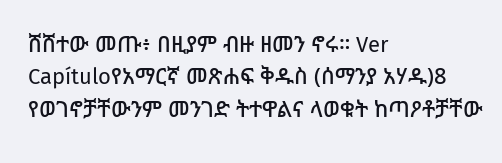ሸሸተው መጡ፥ በዚያም ብዙ ዘመን ኖሩ። Ver Capítuloየአማርኛ መጽሐፍ ቅዱስ (ሰማንያ አሃዱ)8 የወገኖቻቸውንም መንገድ ትተዋልና ላወቁት ከጣዖቶቻቸው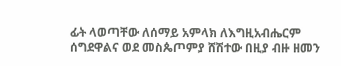ፊት ላወጣቸው ለሰማይ አምላክ ለእግዚአብሔርም ሰግደዋልና ወደ መስጴጦምያ ሸሽተው በዚያ ብዙ ዘመን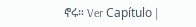ኖሩ። Ver Capítulo |